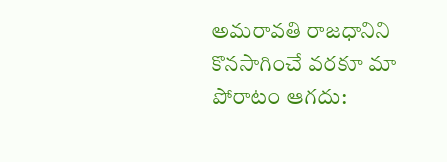అమరావతి రాజధానిని కొనసాగించే వరకూ మా పోరాటం ఆగదు: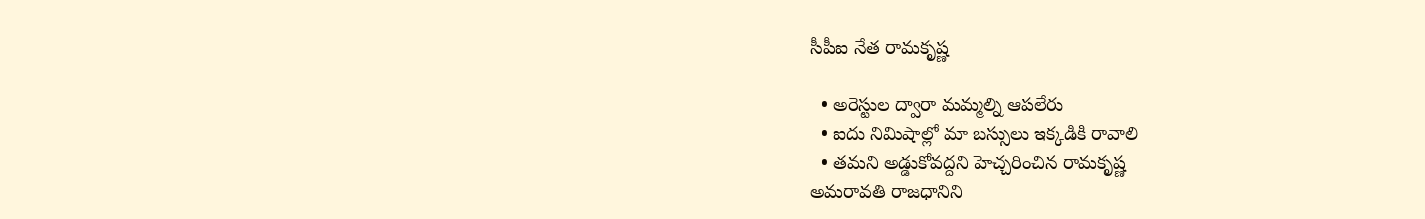సీపీఐ నేత రామక‌ృష్ణ

  • అరెస్టుల ద్వారా మమ్మల్ని ఆపలేరు
  • ఐదు నిమిషాల్లో మా బస్సులు ఇక్కడికి రావాలి
  • తమని అడ్డుకోవద్దని హెచ్చరించిన రామకృష్ణ
అమరావతి రాజధానిని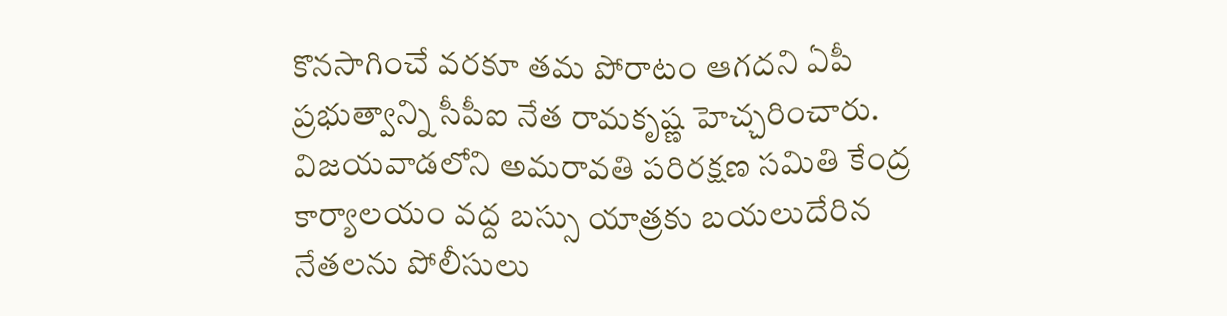కొనసాగించే వరకూ తమ పోరాటం ఆగదని ఏపీ ప్రభుత్వాన్ని సీపీఐ నేత రామకృష్ణ హెచ్చరించారు. విజయవాడలోని అమరావతి పరిరక్షణ సమితి కేంద్ర కార్యాలయం వద్ద బస్సు యాత్రకు బయలుదేరిన నేతలను పోలీసులు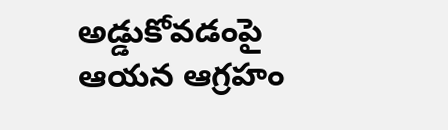అడ్డుకోవడంపై ఆయన ఆగ్రహం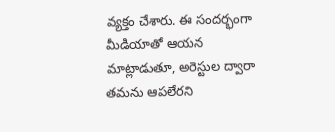వ్యక్తం చేశారు. ఈ సందర్భంగా మీడియాతో ఆయన మాట్లాడుతూ, అరెస్టుల ద్వారా తమను ఆపలేరని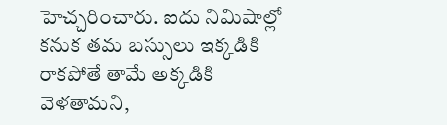హెచ్చరించారు. ఐదు నిమిషాల్లో కనుక తమ బస్సులు ఇక్కడికి రాకపోతే తామే అక్కడికి వెళతామని,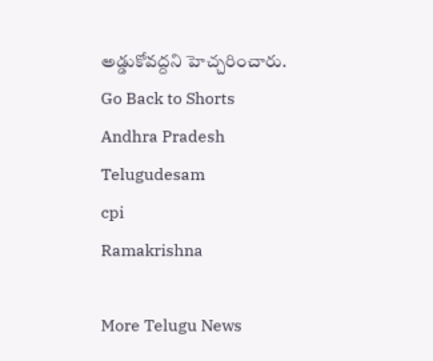అడ్డుకోవద్దని హెచ్చరించారు.
Go Back to Shorts
Andhra Pradesh
Telugudesam
cpi
Ramakrishna

More Telugu News